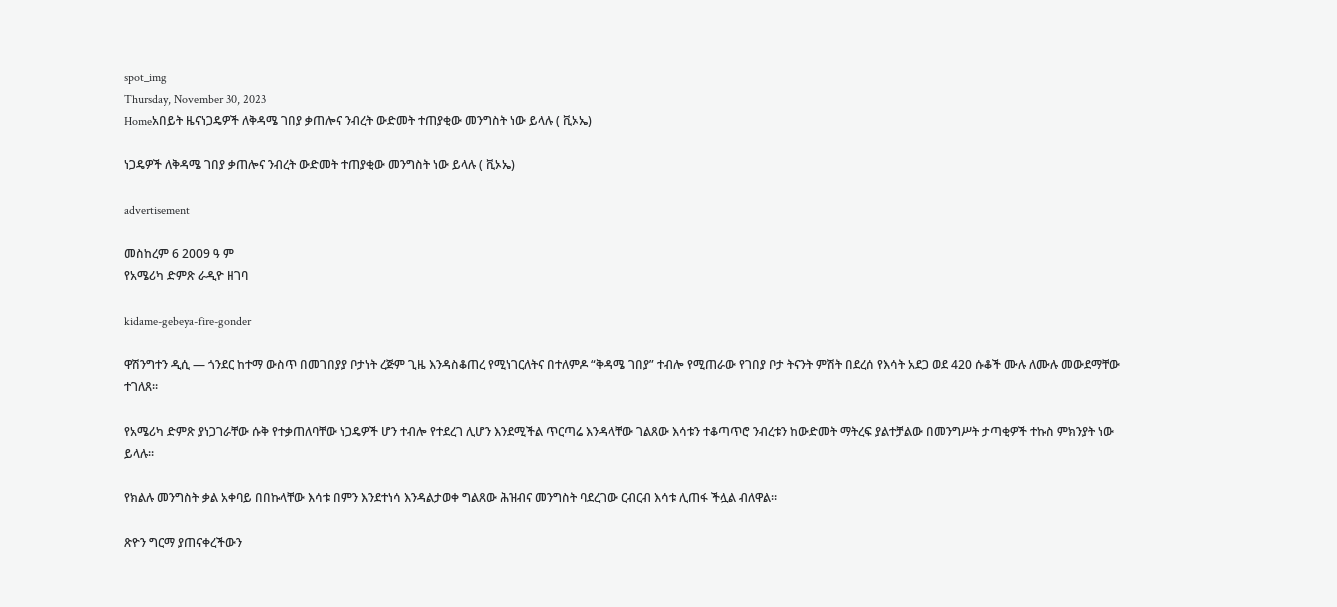spot_img
Thursday, November 30, 2023
Homeአበይት ዜናነጋዴዎች ለቅዳሜ ገበያ ቃጠሎና ንብረት ውድመት ተጠያቂው መንግስት ነው ይላሉ ( ቪኦኤ)

ነጋዴዎች ለቅዳሜ ገበያ ቃጠሎና ንብረት ውድመት ተጠያቂው መንግስት ነው ይላሉ ( ቪኦኤ)

advertisement

መስከረም 6 2009 ዓ ም
የአሜሪካ ድምጽ ራዲዮ ዘገባ

kidame-gebeya-fire-gonder

ዋሽንግተን ዲሲ — ጎንደር ከተማ ውስጥ በመገበያያ ቦታነት ረጅም ጊዜ እንዳስቆጠረ የሚነገርለትና በተለምዶ “ቅዳሜ ገበያ” ተብሎ የሚጠራው የገበያ ቦታ ትናንት ምሽት በደረሰ የእሳት አደጋ ወደ 420 ሱቆች ሙሉ ለሙሉ መውደማቸው ተገለጸ።

የአሜሪካ ድምጽ ያነጋገራቸው ሱቅ የተቃጠለባቸው ነጋዴዎች ሆን ተብሎ የተደረገ ሊሆን እንደሚችል ጥርጣሬ እንዳላቸው ገልጸው እሳቱን ተቆጣጥሮ ንብረቱን ከውድመት ማትረፍ ያልተቻልው በመንግሥት ታጣቂዎች ተኩስ ምክንያት ነው ይላሉ።

የክልሉ መንግስት ቃል አቀባይ በበኩላቸው እሳቱ በምን እንደተነሳ እንዳልታወቀ ግልጸው ሕዝብና መንግስት ባደረገው ርብርብ እሳቱ ሊጠፋ ችሏል ብለዋል።

ጽዮን ግርማ ያጠናቀረችውን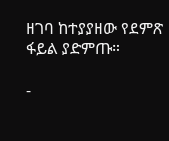ዘገባ ከተያያዘው የደምጽ ፋይል ያድምጡ።

-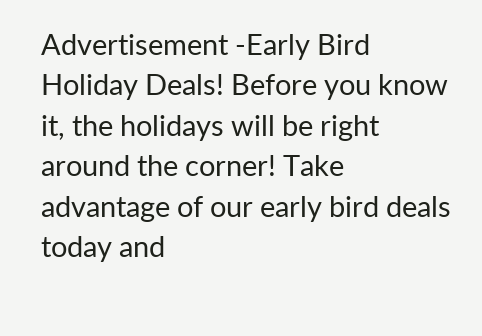Advertisement -Early Bird Holiday Deals! Before you know it, the holidays will be right around the corner! Take advantage of our early bird deals today and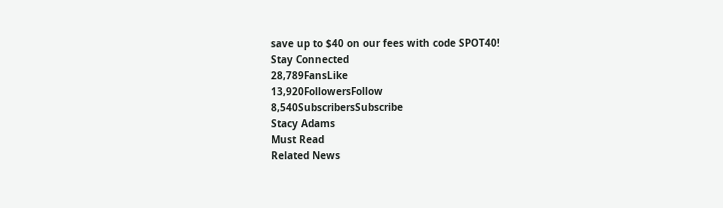save up to $40 on our fees with code SPOT40!
Stay Connected
28,789FansLike
13,920FollowersFollow
8,540SubscribersSubscribe
Stacy Adams
Must Read
Related News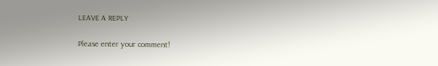LEAVE A REPLY

Please enter your comment!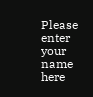Please enter your name here